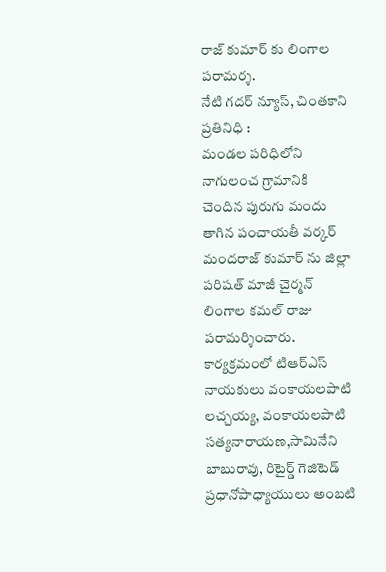రాజ్ కుమార్ కు లింగాల పరామర్శ.
నేటి గదర్ న్యూస్, చింతకాని ప్రతినిధి :
మండల పరిధిలోని నాగులంచ గ్రామానికి
చెందిన పురుగు మందు తాగిన పంచాయతీ వర్కర్
మందరాజ్ కుమార్ ను జిల్లా పరిషత్ మాజీ చైర్మన్ లింగాల కమల్ రాజు పరామర్శించారు.
కార్యక్రమంలో టిఆర్ఎస్ నాయకులు వంకాయలపాటి లచ్చయ్య, వంకాయలపాటి సత్యనారాయణ,సామినేని బాబురావు, రిటైర్డ్ గెజిటెడ్ ప్రధానోపాధ్యాయులు అంబటి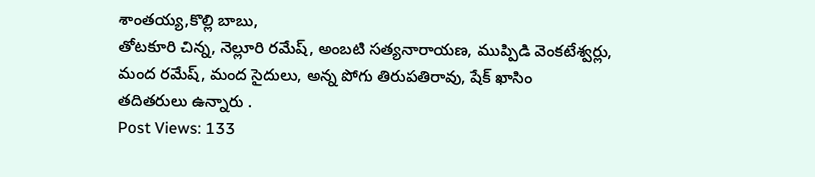శాంతయ్య,కొల్లి బాబు,
తోటకూరి చిన్న, నెల్లూరి రమేష్, అంబటి సత్యనారాయణ, ముప్పిడి వెంకటేశ్వర్లు, మంద రమేష్, మంద సైదులు, అన్న పోగు తిరుపతిరావు, షేక్ ఖాసిం
తదితరులు ఉన్నారు .
Post Views: 133